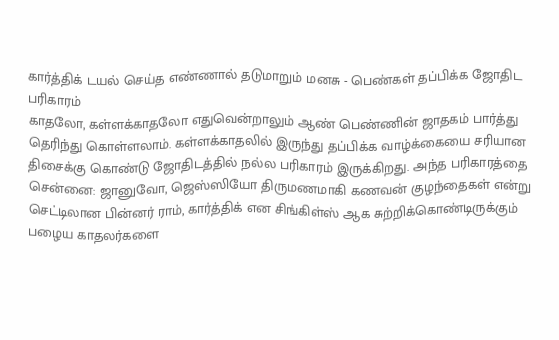கார்த்திக் டயல் செய்த எண்ணால் தடுமாறும் மனசு - பெண்கள் தப்பிக்க ஜோதிட பரிகாரம்
காதலோ, கள்ளக்காதலோ எதுவென்றாலும் ஆண் பெண்ணின் ஜாதகம் பார்த்து தெரிந்து கொள்ளலாம். கள்ளக்காதலில் இருந்து தப்பிக்க வாழ்க்கையை சரியான திசைக்கு கொண்டு ஜோதிடத்தில் நல்ல பரிகாரம் இருக்கிறது. அந்த பரிகாரத்தை
சென்னை: ஜானுவோ, ஜெஸ்ஸியோ திருமணமாகி கணவன் குழந்தைகள் என்று செட்டிலான பின்னர் ராம், கார்த்திக் என சிங்கிள்ஸ் ஆக சுற்றிக்கொண்டிருக்கும் பழைய காதலர்களை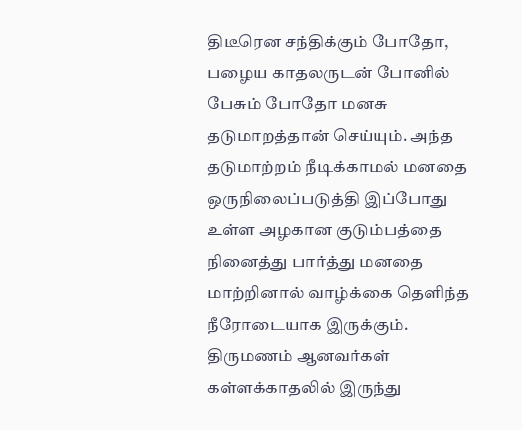திடீரென சந்திக்கும் போதோ, பழைய காதலருடன் போனில் பேசும் போதோ மனசு தடுமாறத்தான் செய்யும். அந்த தடுமாற்றம் நீடிக்காமல் மனதை ஒருநிலைப்படுத்தி இப்போது உள்ள அழகான குடும்பத்தை நினைத்து பார்த்து மனதை மாற்றினால் வாழ்க்கை தெளிந்த நீரோடையாக இருக்கும். திருமணம் ஆனவர்கள் கள்ளக்காதலில் இருந்து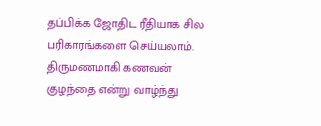தப்பிக்க ஜோதிட ரீதியாக சில பரிகாரங்களை செய்யலாம்.
திருமணமாகி கணவன் குழந்தை என்று வாழ்ந்து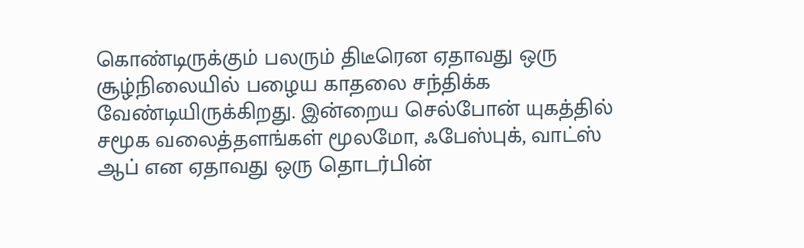கொண்டிருக்கும் பலரும் திடீரென ஏதாவது ஒரு சூழ்நிலையில் பழைய காதலை சந்திக்க வேண்டியிருக்கிறது. இன்றைய செல்போன் யுகத்தில் சமூக வலைத்தளங்கள் மூலமோ, ஃபேஸ்புக், வாட்ஸ் ஆப் என ஏதாவது ஒரு தொடர்பின்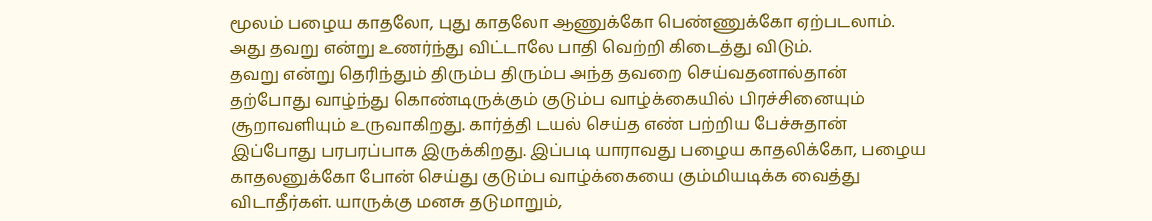மூலம் பழைய காதலோ, புது காதலோ ஆணுக்கோ பெண்ணுக்கோ ஏற்படலாம். அது தவறு என்று உணர்ந்து விட்டாலே பாதி வெற்றி கிடைத்து விடும்.
தவறு என்று தெரிந்தும் திரும்ப திரும்ப அந்த தவறை செய்வதனால்தான் தற்போது வாழ்ந்து கொண்டிருக்கும் குடும்ப வாழ்க்கையில் பிரச்சினையும் சூறாவளியும் உருவாகிறது. கார்த்தி டயல் செய்த எண் பற்றிய பேச்சுதான் இப்போது பரபரப்பாக இருக்கிறது. இப்படி யாராவது பழைய காதலிக்கோ, பழைய காதலனுக்கோ போன் செய்து குடும்ப வாழ்க்கையை கும்மியடிக்க வைத்து விடாதீர்கள். யாருக்கு மனசு தடுமாறும்,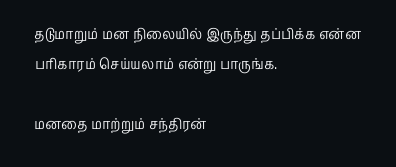தடுமாறும் மன நிலையில் இருந்து தப்பிக்க என்ன பரிகாரம் செய்யலாம் என்று பாருங்க.

மனதை மாற்றும் சந்திரன்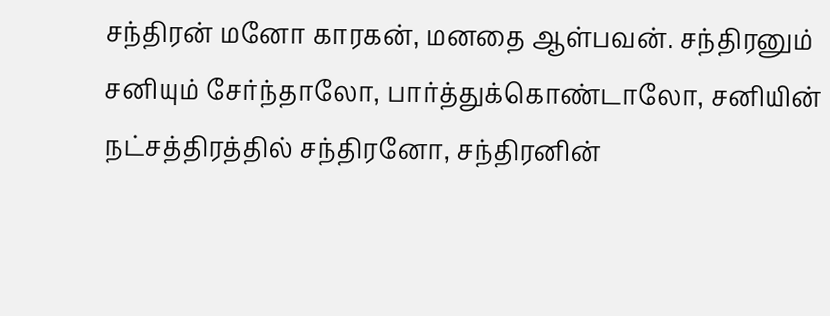சந்திரன் மனோ காரகன், மனதை ஆள்பவன். சந்திரனும் சனியும் சேர்ந்தாலோ, பார்த்துக்கொண்டாலோ, சனியின் நட்சத்திரத்தில் சந்திரனோ, சந்திரனின்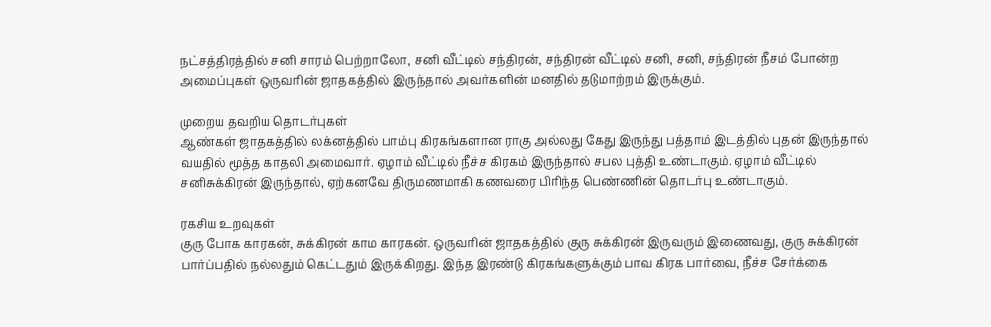நட்சத்திரத்தில் சனி சாரம் பெற்றாலோ, சனி வீட்டில் சந்திரன், சந்திரன் வீட்டில் சனி, சனி, சந்திரன் நீசம் போன்ற அமைப்புகள் ஒருவரின் ஜாதகத்தில் இருந்தால் அவர்களின் மனதில் தடுமாற்றம் இருக்கும்.

முறைய தவறிய தொடர்புகள்
ஆண்கள் ஜாதகத்தில் லக்னத்தில் பாம்பு கிரகங்களான ராகு அல்லது கேது இருந்து பத்தாம் இடத்தில் புதன் இருந்தால் வயதில் மூத்த காதலி அமைவார். ஏழாம் வீட்டில் நீச்ச கிரகம் இருந்தால் சபல புத்தி உண்டாகும். ஏழாம் வீட்டில் சனிசுக்கிரன் இருந்தால், ஏற்கனவே திருமணமாகி கணவரை பிரிந்த பெண்ணின் தொடர்பு உண்டாகும்.

ரகசிய உறவுகள்
குரு போக காரகன், சுக்கிரன் காம காரகன். ஒருவரின் ஜாதகத்தில் குரு சுக்கிரன் இருவரும் இணைவது, குரு சுக்கிரன் பார்ப்பதில் நல்லதும் கெட்டதும் இருக்கிறது. இந்த இரண்டு கிரகங்களுக்கும் பாவ கிரக பார்வை, நீச்ச சேர்க்கை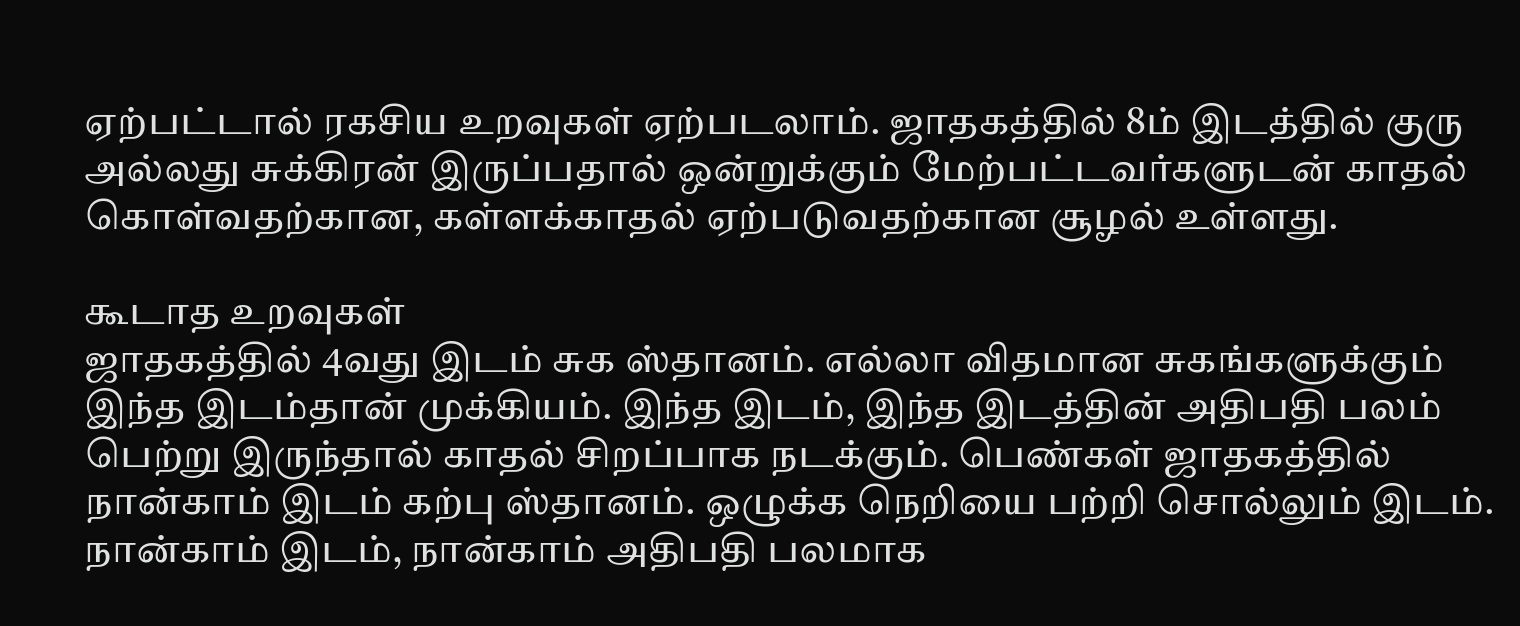ஏற்பட்டால் ரகசிய உறவுகள் ஏற்படலாம். ஜாதகத்தில் 8ம் இடத்தில் குரு அல்லது சுக்கிரன் இருப்பதால் ஒன்றுக்கும் மேற்பட்டவர்களுடன் காதல் கொள்வதற்கான, கள்ளக்காதல் ஏற்படுவதற்கான சூழல் உள்ளது.

கூடாத உறவுகள்
ஜாதகத்தில் 4வது இடம் சுக ஸ்தானம். எல்லா விதமான சுகங்களுக்கும் இந்த இடம்தான் முக்கியம். இந்த இடம், இந்த இடத்தின் அதிபதி பலம் பெற்று இருந்தால் காதல் சிறப்பாக நடக்கும். பெண்கள் ஜாதகத்தில் நான்காம் இடம் கற்பு ஸ்தானம். ஒழுக்க நெறியை பற்றி சொல்லும் இடம். நான்காம் இடம், நான்காம் அதிபதி பலமாக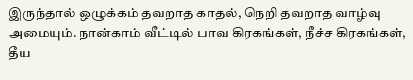இருந்தால் ஒழுக்கம் தவறாத காதல், நெறி தவறாத வாழ்வு அமையும். நான்காம் வீட்டில் பாவ கிரகங்கள், நீச்ச கிரகங்கள், தீய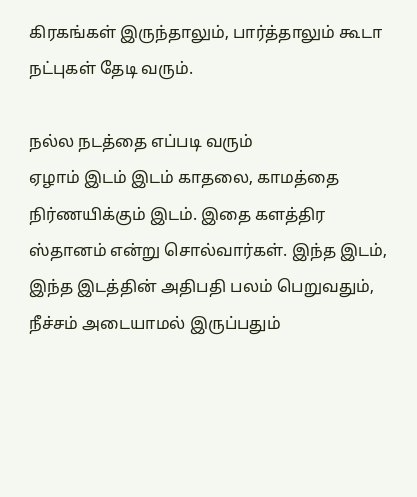கிரகங்கள் இருந்தாலும், பார்த்தாலும் கூடா நட்புகள் தேடி வரும்.

நல்ல நடத்தை எப்படி வரும்
ஏழாம் இடம் இடம் காதலை, காமத்தை நிர்ணயிக்கும் இடம். இதை களத்திர ஸ்தானம் என்று சொல்வார்கள். இந்த இடம், இந்த இடத்தின் அதிபதி பலம் பெறுவதும், நீச்சம் அடையாமல் இருப்பதும்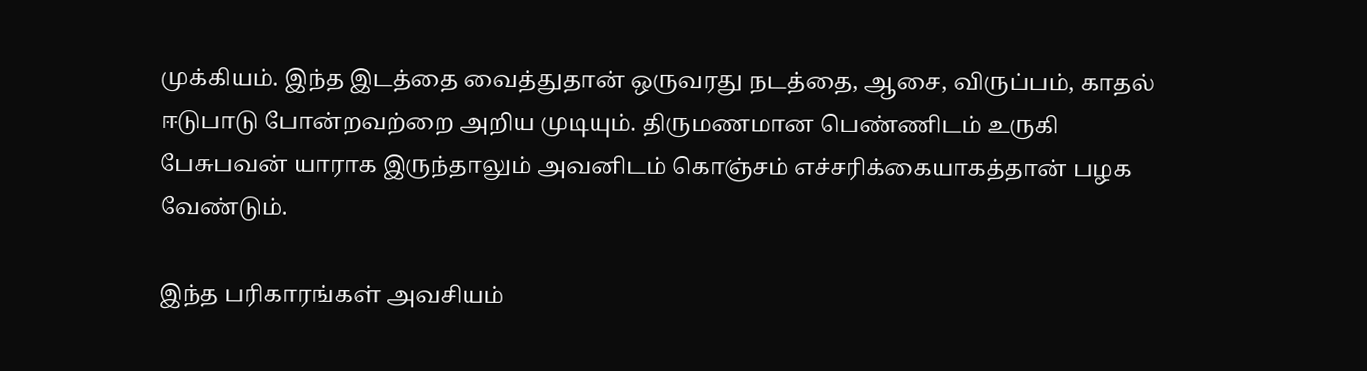முக்கியம். இந்த இடத்தை வைத்துதான் ஒருவரது நடத்தை, ஆசை, விருப்பம், காதல் ஈடுபாடு போன்றவற்றை அறிய முடியும். திருமணமான பெண்ணிடம் உருகி பேசுபவன் யாராக இருந்தாலும் அவனிடம் கொஞ்சம் எச்சரிக்கையாகத்தான் பழக வேண்டும்.

இந்த பரிகாரங்கள் அவசியம்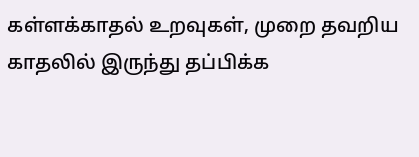கள்ளக்காதல் உறவுகள், முறை தவறிய காதலில் இருந்து தப்பிக்க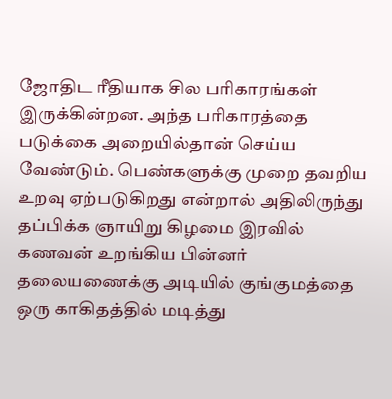ஜோதிட ரீதியாக சில பரிகாரங்கள் இருக்கின்றன. அந்த பரிகாரத்தை படுக்கை அறையில்தான் செய்ய வேண்டும். பெண்களுக்கு முறை தவறிய உறவு ஏற்படுகிறது என்றால் அதிலிருந்து தப்பிக்க ஞாயிறு கிழமை இரவில் கணவன் உறங்கிய பின்னர் தலையணைக்கு அடியில் குங்குமத்தை ஒரு காகிதத்தில் மடித்து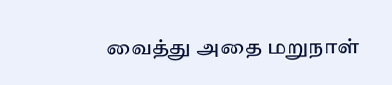வைத்து அதை மறுநாள்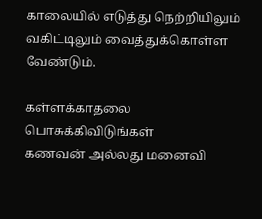காலையில் எடுத்து நெற்றியிலும் வகிட்டிலும் வைத்துக்கொள்ள வேண்டும்.

கள்ளக்காதலை பொசுக்கிவிடுங்கள்
கணவன் அல்லது மனைவி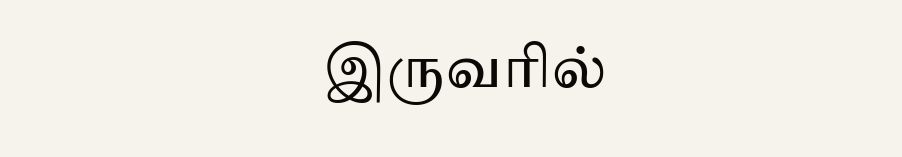இருவரில்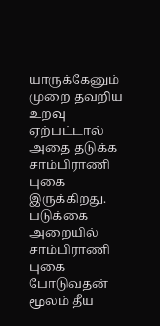யாருக்கேனும் முறை தவறிய உறவு ஏற்பட்டால் அதை தடுக்க சாம்பிராணி புகை இருக்கிறது. படுக்கை அறையில் சாம்பிராணி புகை போடுவதன் மூலம் தீய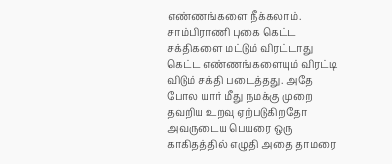எண்ணங்களை நீக்கலாம். சாம்பிராணி புகை கெட்ட சக்திகளை மட்டும் விரட்டாது கெட்ட எண்ணங்களையும் விரட்டி விடும் சக்தி படைத்தது. அதே போல யார் மீது நமக்கு முறை தவறிய உறவு ஏற்படுகிறதோ அவருடைய பெயரை ஒரு காகிதத்தில் எழுதி அதை தாமரை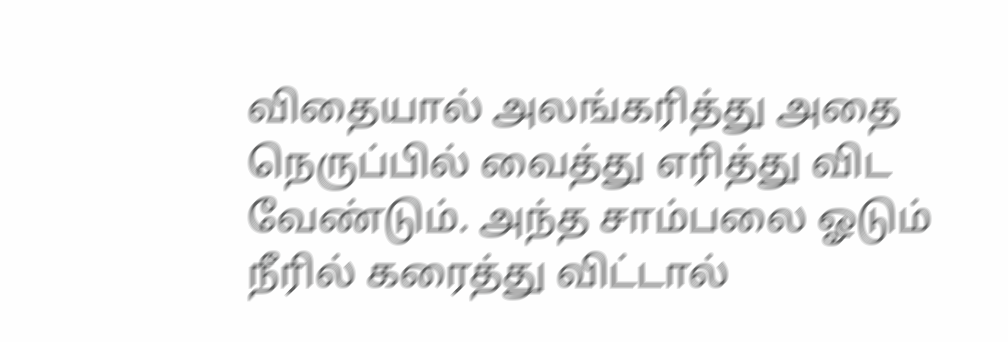விதையால் அலங்கரித்து அதை நெருப்பில் வைத்து எரித்து விட வேண்டும். அந்த சாம்பலை ஓடும் நீரில் கரைத்து விட்டால்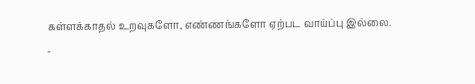கள்ளக்காதல் உறவுகளோ, எண்ணங்களோ ஏற்பட வாய்ப்பு இல்லை.
-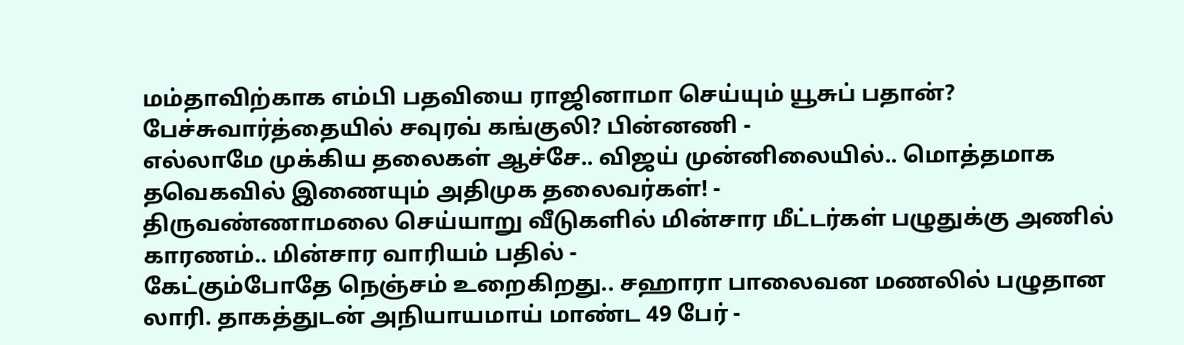மம்தாவிற்காக எம்பி பதவியை ராஜினாமா செய்யும் யூசுப் பதான்? பேச்சுவார்த்தையில் சவுரவ் கங்குலி? பின்னணி -
எல்லாமே முக்கிய தலைகள் ஆச்சே.. விஜய் முன்னிலையில்.. மொத்தமாக தவெகவில் இணையும் அதிமுக தலைவர்கள்! -
திருவண்ணாமலை செய்யாறு வீடுகளில் மின்சார மீட்டர்கள் பழுதுக்கு அணில் காரணம்.. மின்சார வாரியம் பதில் -
கேட்கும்போதே நெஞ்சம் உறைகிறது.. சஹாரா பாலைவன மணலில் பழுதான லாரி. தாகத்துடன் அநியாயமாய் மாண்ட 49 பேர் -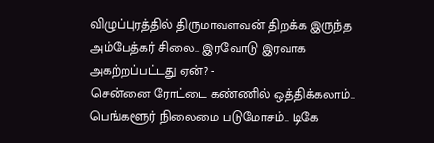விழுப்புரத்தில் திருமாவளவன் திறக்க இருந்த அம்பேத்கர் சிலை.. இரவோடு இரவாக அகற்றப்பட்டது ஏன்? -
சென்னை ரோட்டை கண்ணில் ஒத்திக்கலாம்.. பெங்களூர் நிலைமை படுமோசம்.. டிகே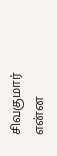சிவகுமார் என்ன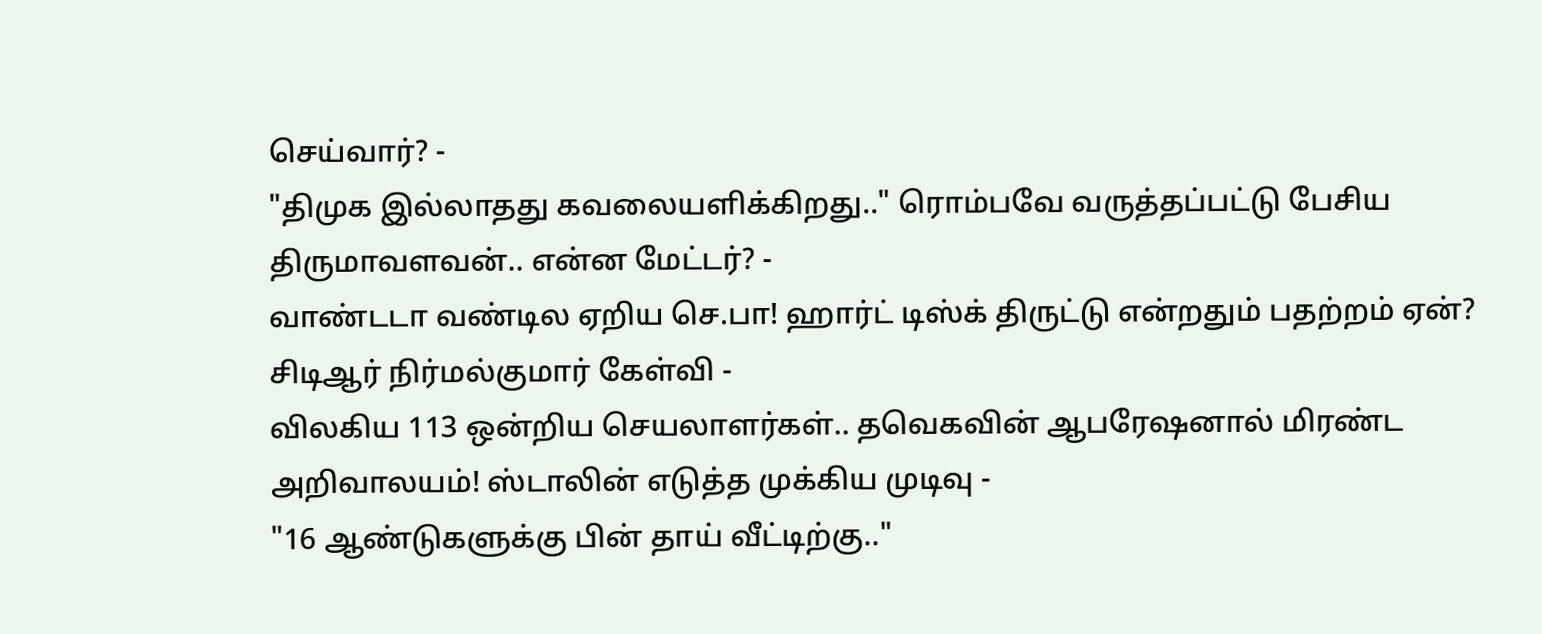செய்வார்? -
"திமுக இல்லாதது கவலையளிக்கிறது.." ரொம்பவே வருத்தப்பட்டு பேசிய திருமாவளவன்.. என்ன மேட்டர்? -
வாண்டடா வண்டில ஏறிய செ.பா! ஹார்ட் டிஸ்க் திருட்டு என்றதும் பதற்றம் ஏன்? சிடிஆர் நிர்மல்குமார் கேள்வி -
விலகிய 113 ஒன்றிய செயலாளர்கள்.. தவெகவின் ஆபரேஷனால் மிரண்ட அறிவாலயம்! ஸ்டாலின் எடுத்த முக்கிய முடிவு -
"16 ஆண்டுகளுக்கு பின் தாய் வீட்டிற்கு.."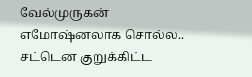வேல்முருகன் எமோஷ்னலாக சொல்ல.. சட்டென குறுக்கிட்ட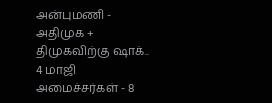அன்புமணி -
அதிமுக + திமுகவிற்கு ஷாக்.. 4 மாஜி அமைச்சர்கள் - 8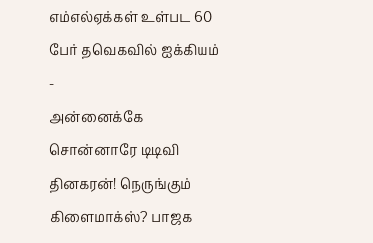எம்எல்ஏக்கள் உள்பட 60 பேர் தவெகவில் ஐக்கியம் -
அன்னைக்கே சொன்னாரே டிடிவி தினகரன்! நெருங்கும் கிளைமாக்ஸ்? பாஜக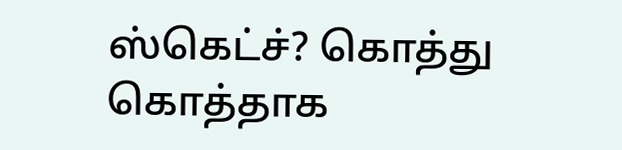ஸ்கெட்ச்? கொத்து கொத்தாக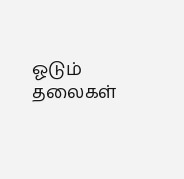ஓடும் தலைகள்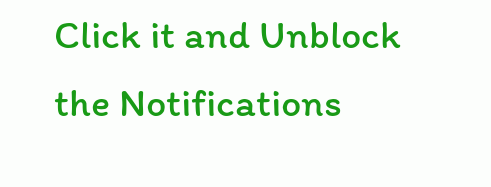Click it and Unblock the Notifications